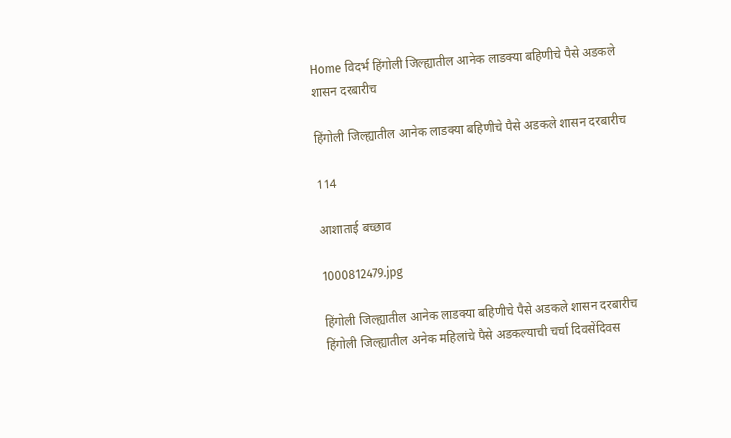Home विदर्भ हिंगोली जिल्ह्यातील आनेक लाडक्या बहिणीचे पैसे अडकले शासन दरबारीच

हिंगोली जिल्ह्यातील आनेक लाडक्या बहिणीचे पैसे अडकले शासन दरबारीच

114

आशाताई बच्छाव

1000812479.jpg

हिंगोली जिल्ह्यातील आनेक लाडक्या बहिणीचे पैसे अडकले शासन दरबारीच
हिंगोली जिल्ह्यातील अनेक महिलांचे पैसे अडकल्याची चर्चा दिवसेंदिवस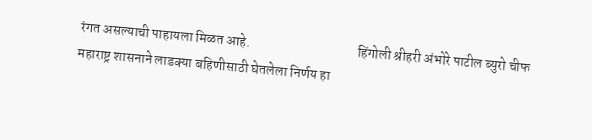रंगत असल्याची पाहायला मिळत आहे.                                       हिंगोली श्रीहरी अंभोरे पाटील ब्युरो चीफ
महाराष्ट्र शासनाने लाडक्या बहिणीसाठी घेतलेला निर्णय हा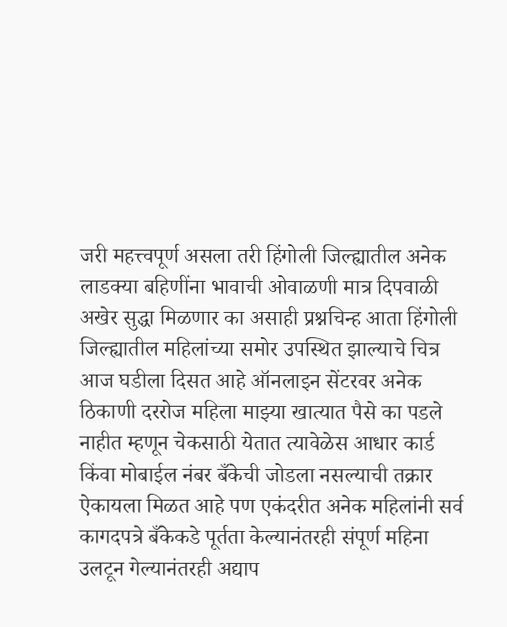जरी महत्त्वपूर्ण असला तरी हिंगोली जिल्ह्यातील अनेक लाडक्या बहिणींना भावाची ओवाळणी मात्र दिपवाळी अखेर सुद्धा मिळणार का असाही प्रश्नचिन्ह आता हिंगोली जिल्ह्यातील महिलांच्या समोर उपस्थित झाल्याचे चित्र आज घडीला दिसत आहे ऑनलाइन सेंटरवर अनेक ठिकाणी दररोज महिला माझ्या खात्यात पैसे का पडले नाहीत म्हणून चेकसाठी येतात त्यावेळेस आधार कार्ड किंवा मोबाईल नंबर बँकेची जोडला नसल्याची तक्रार ऐकायला मिळत आहे पण एकंदरीत अनेक महिलांनी सर्व कागदपत्रे बँकेकडे पूर्तता केल्यानंतरही संपूर्ण महिना उलटून गेल्यानंतरही अद्याप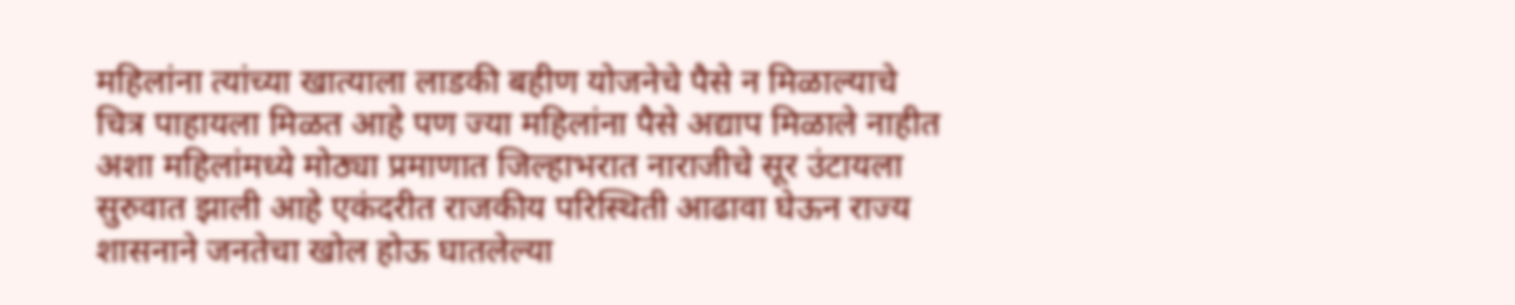महिलांना त्यांच्या खात्याला लाडकी बहीण योजनेचे पैसे न मिळाल्याचे चित्र पाहायला मिळत आहे पण ज्या महिलांना पैसे अद्याप मिळाले नाहीत अशा महिलांमध्ये मोठ्या प्रमाणात जिल्हाभरात नाराजीचे सूर उंटायला सुरुवात झाली आहे एकंदरीत राजकीय परिस्थिती आढावा घेऊन राज्य शासनाने जनतेचा खोल होऊ घातलेल्या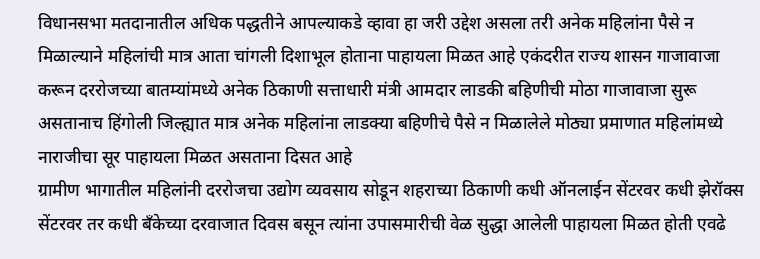विधानसभा मतदानातील अधिक पद्धतीने आपल्याकडे व्हावा हा जरी उद्देश असला तरी अनेक महिलांना पैसे न मिळाल्याने महिलांची मात्र आता चांगली दिशाभूल होताना पाहायला मिळत आहे एकंदरीत राज्य शासन गाजावाजा करून दररोजच्या बातम्यांमध्ये अनेक ठिकाणी सत्ताधारी मंत्री आमदार लाडकी बहिणीची मोठा गाजावाजा सुरू असतानाच हिंगोली जिल्ह्यात मात्र अनेक महिलांना लाडक्या बहिणीचे पैसे न मिळालेले मोठ्या प्रमाणात महिलांमध्ये नाराजीचा सूर पाहायला मिळत असताना दिसत आहे
ग्रामीण भागातील महिलांनी दररोजचा उद्योग व्यवसाय सोडून शहराच्या ठिकाणी कधी ऑनलाईन सेंटरवर कधी झेरॉक्स सेंटरवर तर कधी बँकेच्या दरवाजात दिवस बसून त्यांना उपासमारीची वेळ सुद्धा आलेली पाहायला मिळत होती एवढे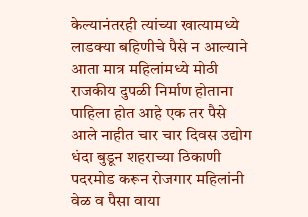केल्यानंतरही त्यांच्या खात्यामध्ये लाडक्या बहिणीचे पैसे न आल्याने आता मात्र महिलांमध्ये मोठी राजकीय दुपळी निर्माण होताना पाहिला होत आहे एक तर पैसे आले नाहीत चार चार दिवस उद्योग धंदा बुडून शहराच्या ठिकाणी पदरमोड करून रोजगार महिलांनी वेळ व पैसा वाया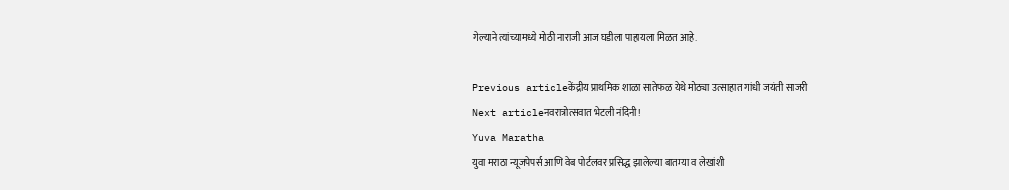गेल्याने त्यांच्यामध्ये मोठी नाराजी आज घडीला पाहायला मिळत आहे.

Previous articleकेंद्रीय प्राथमिक शाळा सातेफळ येथे मोठ्या उत्साहात गांधी जयंती साजरी
Next articleनवरात्रोत्सवात भेटली नंदिनी!
Yuva Maratha
युवा मराठा न्यूजपेपर्स आणि वेब पोर्टलवर प्रसिद्ध झालेल्या बातम्या व लेखांशी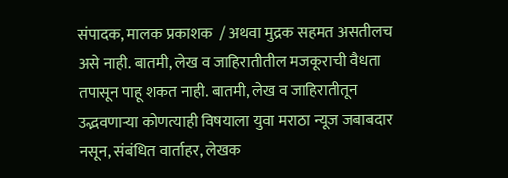संपादक, मालक प्रकाशक  / अथवा मुद्रक सहमत असतीलच असे नाही. बातमी, लेख व जाहिरातीतील मजकूराची वैधता तपासून पाहू शकत नाही. बातमी, लेख व जाहिरातीतून उद्भवणाऱ्या कोणत्याही विषयाला युवा मराठा न्यूज जबाबदार नसून, संबंधित वार्ताहर, लेखक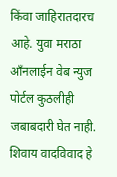किंवा जाहिरातदारच आहे. युवा मराठा आँनलाईन वेब न्युज पोर्टल कुठलीही जबाबदारी घेत नाही. शिवाय वादविवाद हे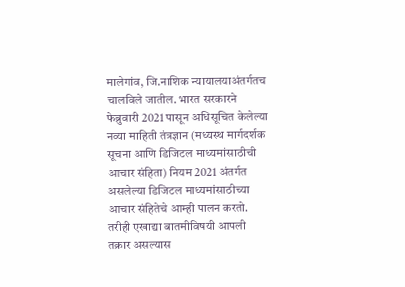मालेगांव, जि.नाशिक न्यायालयाअंतर्गतच चालविले जातील. भारत सरकारने फेब्रुवारी 2021 पासून अधिसूचित केलेल्या नव्या माहिती तंत्रज्ञान (मध्यस्थ मार्गदर्शक सूचना आणि डिजिटल माध्यमांसाठीची आचार संहिता) नियम 2021 अंतर्गत असलेल्या डिजिटल माध्यमांसाठीच्या आचार संहितेचे आम्ही पालन करतो. तरीही एखाद्या बातमीविषयी आपली तक्रार असल्यास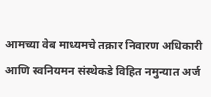आमच्या वेब माध्यमचे तक्रार निवारण अधिकारी आणि स्वनियमन संस्थेकडे विहित नमुन्यात अर्ज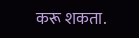करू शकता.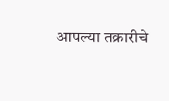आपल्या तक्रारीचे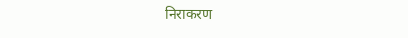निराकरण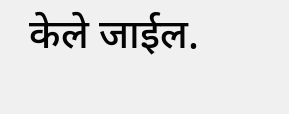केले जाईल.